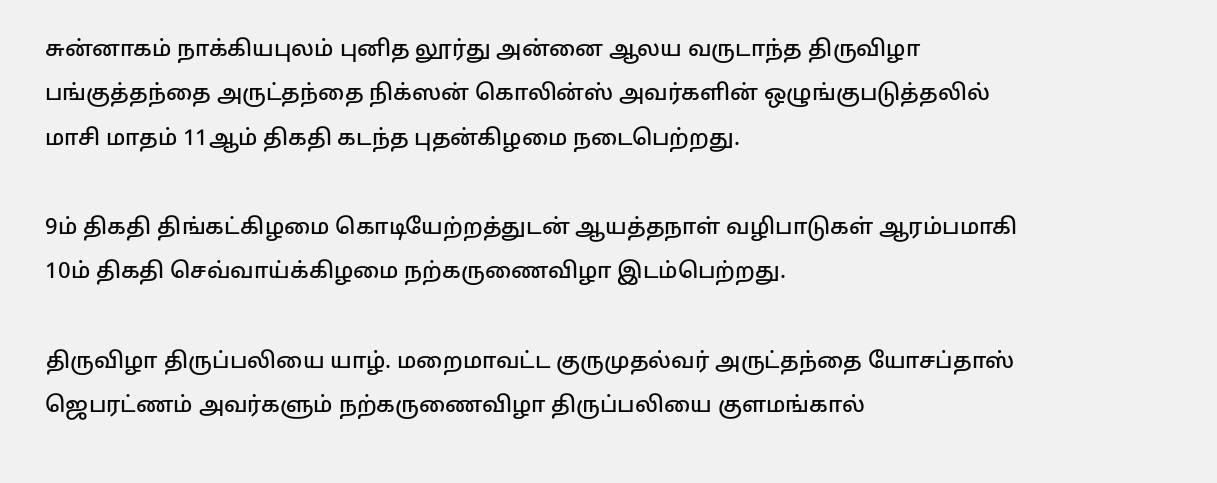சுன்னாகம் நாக்கியபுலம் புனித லூர்து அன்னை ஆலய வருடாந்த திருவிழா பங்குத்தந்தை அருட்தந்தை நிக்ஸன் கொலின்ஸ் அவர்களின் ஒழுங்குபடுத்தலில் மாசி மாதம் 11ஆம் திகதி கடந்த புதன்கிழமை நடைபெற்றது.

9ம் திகதி திங்கட்கிழமை கொடியேற்றத்துடன் ஆயத்தநாள் வழிபாடுகள் ஆரம்பமாகி 10ம் திகதி செவ்வாய்க்கிழமை நற்கருணைவிழா இடம்பெற்றது.

திருவிழா திருப்பலியை யாழ். மறைமாவட்ட குருமுதல்வர் அருட்தந்தை யோசப்தாஸ் ஜெபரட்ணம் அவர்களும் நற்கருணைவிழா திருப்பலியை குளமங்கால்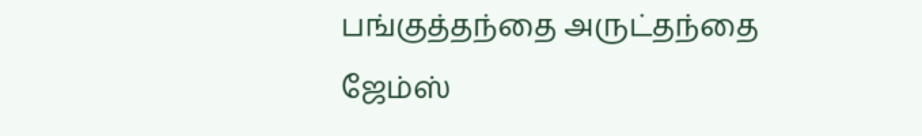பங்குத்தந்தை அருட்தந்தை ஜேம்ஸ்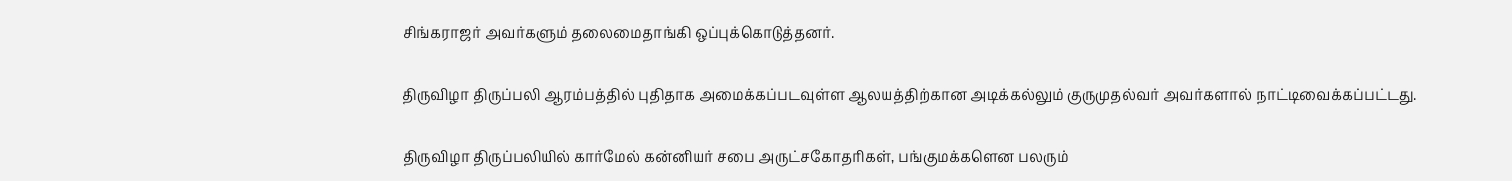சிங்கராஜர் அவர்களும் தலைமைதாங்கி ஒப்புக்கொடுத்தனர்.

திருவிழா திருப்பலி ஆரம்பத்தில் புதிதாக அமைக்கப்படவுள்ள ஆலயத்திற்கான அடிக்கல்லும் குருமுதல்வர் அவர்களால் நாட்டிவைக்கப்பட்டது.

திருவிழா திருப்பலியில் கார்மேல் கன்னியர் சபை அருட்சகோதரிகள், பங்குமக்களென பலரும்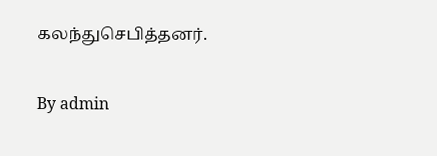கலந்துசெபித்தனர்.

By admin